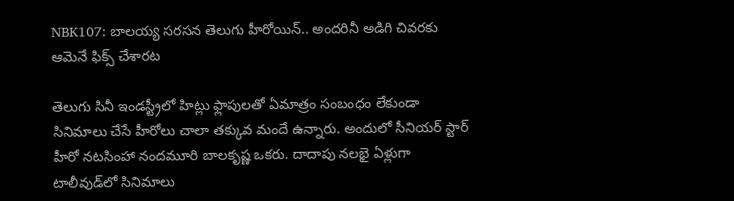NBK107: బాలయ్య సరసన తెలుగు హీరోయిన్.. అందరినీ అడిగి చివరకు ఆమెనే ఫిక్స్ చేశారట

తెలుగు సినీ ఇండస్ట్రీలో హిట్లు ఫ్లాపులతో ఏమాత్రం సంబంధం లేకుండా సినిమాలు చేసే హీరోలు చాలా తక్కువ మందే ఉన్నారు. అందులో సీనియర్ స్టార్ హీరో నటసింహా నందమూరి బాలకృష్ణ ఒకరు. దాదాపు నలభై ఏళ్లుగా టాలీవుడ్‌లో సినిమాలు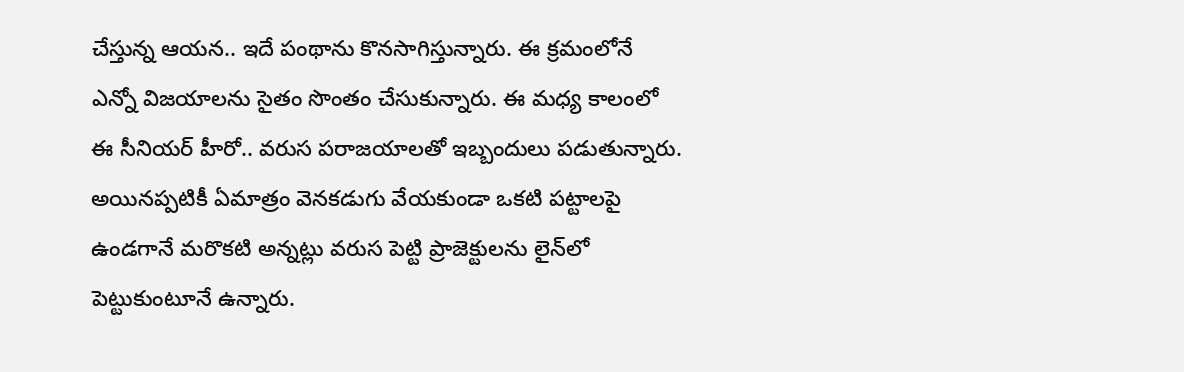చేస్తున్న ఆయన.. ఇదే పంథాను కొనసాగిస్తున్నారు. ఈ క్రమంలోనే ఎన్నో విజయాలను సైతం సొంతం చేసుకున్నారు. ఈ మధ్య కాలంలో ఈ సీనియర్ హీరో.. వరుస పరాజయాలతో ఇబ్బందులు పడుతున్నారు. అయినప్పటికీ ఏమాత్రం వెనకడుగు వేయకుండా ఒకటి పట్టాలపై ఉండగానే మరొకటి అన్నట్లు వరుస పెట్టి ప్రాజెక్టులను లైన్‌లో పెట్టుకుంటూనే ఉన్నారు.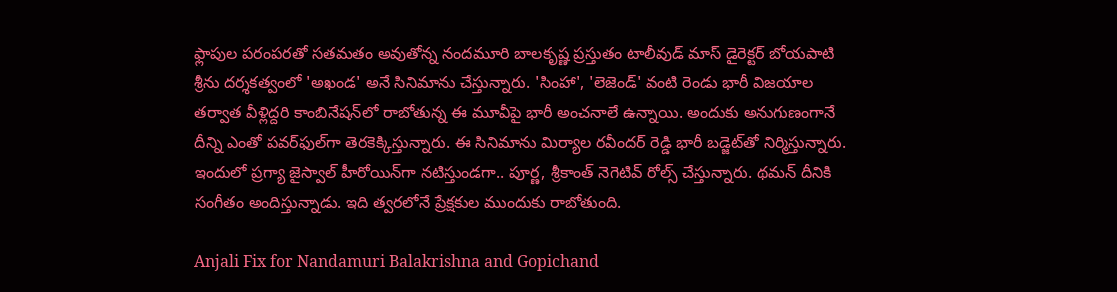ఫ్లాపుల పరంపరతో సతమతం అవుతోన్న నందమూరి బాలకృష్ణ ప్రస్తుతం టాలీవుడ్ మాస్ డైరెక్టర్ బోయపాటి శ్రీను దర్శకత్వంలో 'అఖండ' అనే సినిమాను చేస్తున్నారు. 'సింహా', 'లెజెండ్' వంటి రెండు భారీ విజయాల తర్వాత వీళ్లిద్దరి కాంబినేషన్‌లో రాబోతున్న ఈ మూవీపై భారీ అంచనాలే ఉన్నాయి. అందుకు అనుగుణంగానే దీన్ని ఎంతో పవర్‌ఫుల్‌గా తెరకెక్కిస్తున్నారు. ఈ సినిమాను మిర్యాల రవీందర్ రెడ్డి భారీ బడ్జెట్‌తో నిర్మిస్తున్నారు. ఇందులో ప్రగ్యా జైస్వాల్ హీరోయిన్‌గా నటిస్తుండగా.. పూర్ణ, శ్రీకాంత్ నెగెటివ్ రోల్స్ చేస్తున్నారు. థమన్ దీనికి సంగీతం అందిస్తున్నాడు. ఇది త్వరలోనే ప్రేక్షకుల ముందుకు రాబోతుంది.

Anjali Fix for Nandamuri Balakrishna and Gopichand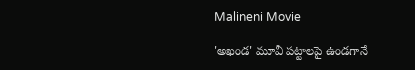Malineni Movie

'అఖండ' మూవీ పట్టాలపై ఉండగానే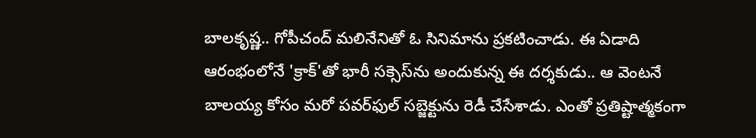బాలకృష్ణ.. గోపీచంద్ మలినేనితో ఓ సినిమాను ప్రకటించాడు. ఈ ఏడాది ఆరంభంలోనే 'క్రాక్'తో భారీ సక్సెస్‌ను అందుకున్న ఈ దర్శకుడు.. ఆ వెంటనే బాలయ్య కోసం మరో పవర్‌ఫుల్ సబ్జెక్టును రెడీ చేసేశాడు. ఎంతో ప్రతిష్టాత్మకంగా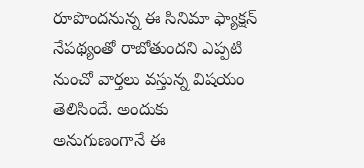రూపొందనున్న ఈ సినిమా ఫ్యాక్షన్ నేపథ్యంతో రాబోతుందని ఎప్పటి నుంచో వార్తలు వస్తున్న విషయం తెలిసిందే. అందుకు అనుగుణంగానే ఈ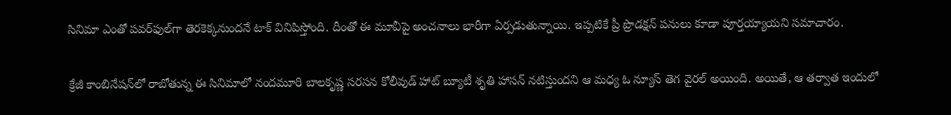సినిమా ఎంతో పవర్‌ఫుల్‌గా తెరకెక్కనుందనే టాక్ వినిపిస్తోంది. దీంతో ఈ మూవీపై అంచనాలు భారీగా ఏర్పడుతున్నాయి. ఇప్పటికే ప్రీ ప్రొడక్షన్ పనులు కూడా పూర్తయ్యాయని సమాచారం.

క్రేజీ కాంబినేషన్‌లో రాబోతున్న ఈ సినిమాలో నందమూరి బాలకృష్ణ సరసన కోలీవుడ్ హాట్ బ్యూటీ శృతి హాసన్ నటిస్తుందని ఆ మధ్య ఓ న్యూస్ తెగ వైరల్ అయింది. అయితే, ఆ తర్వాత ఇందులో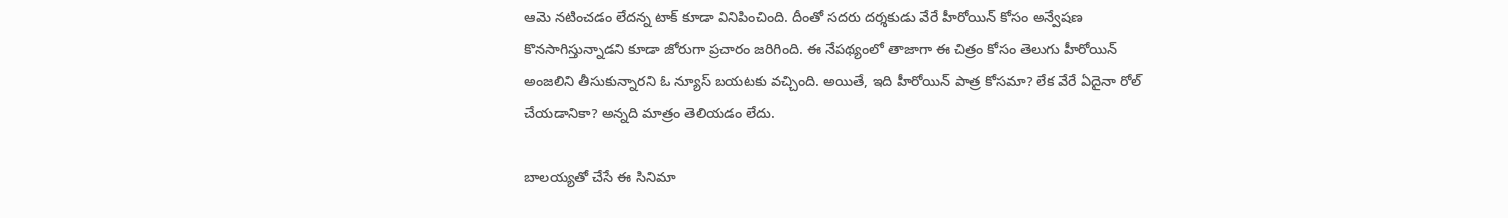ఆమె నటించడం లేదన్న టాక్ కూడా వినిపించింది. దీంతో సదరు దర్శకుడు వేరే హీరోయిన్ కోసం అన్వేషణ కొనసాగిస్తున్నాడని కూడా జోరుగా ప్రచారం జరిగింది. ఈ నేపథ్యంలో తాజాగా ఈ చిత్రం కోసం తెలుగు హీరోయిన్ అంజలిని తీసుకున్నారని ఓ న్యూస్ బయటకు వచ్చింది. అయితే, ఇది హీరోయిన్ పాత్ర కోసమా? లేక వేరే ఏదైనా రోల్ చేయడానికా? అన్నది మాత్రం తెలియడం లేదు.

బాలయ్యతో చేసే ఈ సినిమా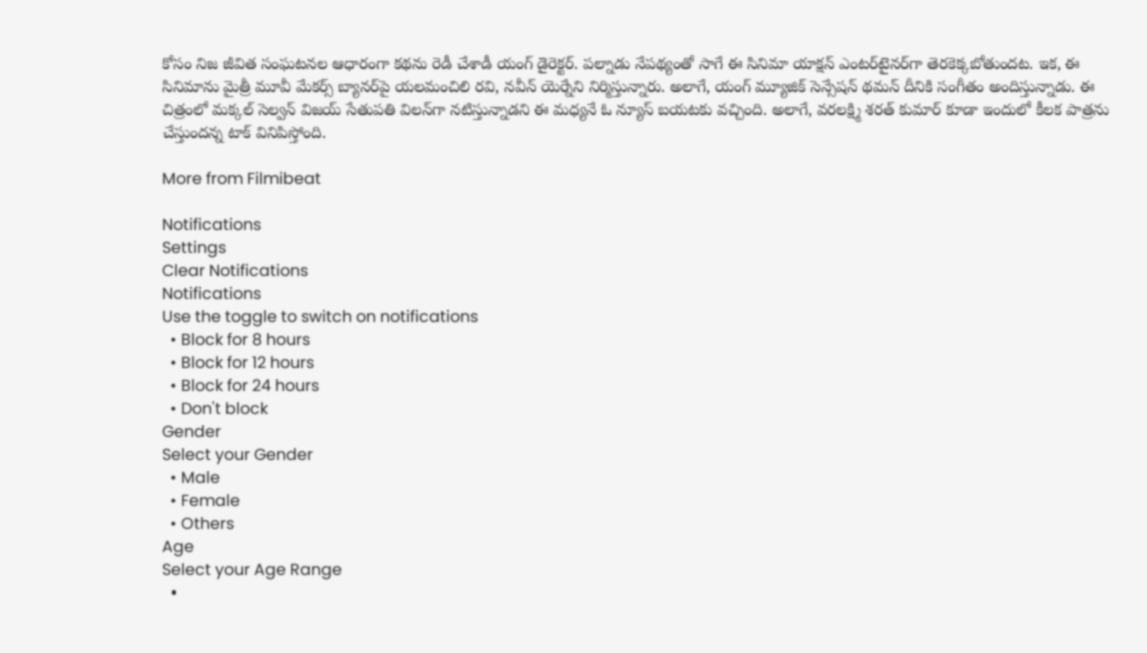కోసం నిజ జీవిత సంఘటనల ఆధారంగా కథను రెడీ చేశాడీ యంగ్ డైరెక్టర్. పల్నాడు నేపథ్యంతో సాగే ఈ సినిమా యాక్షన్ ఎంటర్‌టైనర్‌గా తెరకెక్కబోతుందట. ఇక, ఈ సినిమాను మైత్రీ మూవీ మేకర్స్ బ్యానర్‌పై యలమంచిలి రవి, నవీన్ యెర్నేని నిర్మిస్తున్నారు. అలాగే, యంగ్ మ్యూజిక్ సెన్సేషన్ థమన్ దీనికి సంగీతం అందిస్తున్నాడు. ఈ చిత్రంలో మక్కల్ సెల్వన్ విజయ్ సేతుపతి విలన్‌గా నటిస్తున్నాడని ఈ మధ్యనే ఓ న్యూస్ బయటకు వచ్చింది. అలాగే, వరలక్ష్మి శరత్ కుమార్ కూడా ఇందులో కీలక పాత్రను చేస్తుందన్న టాక్ వినిపిస్తోంది.

More from Filmibeat

Notifications
Settings
Clear Notifications
Notifications
Use the toggle to switch on notifications
  • Block for 8 hours
  • Block for 12 hours
  • Block for 24 hours
  • Don't block
Gender
Select your Gender
  • Male
  • Female
  • Others
Age
Select your Age Range
  •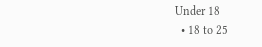Under 18
  • 18 to 25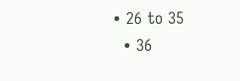• 26 to 35
  • 36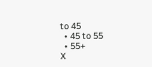to 45
  • 45 to 55
  • 55+
X